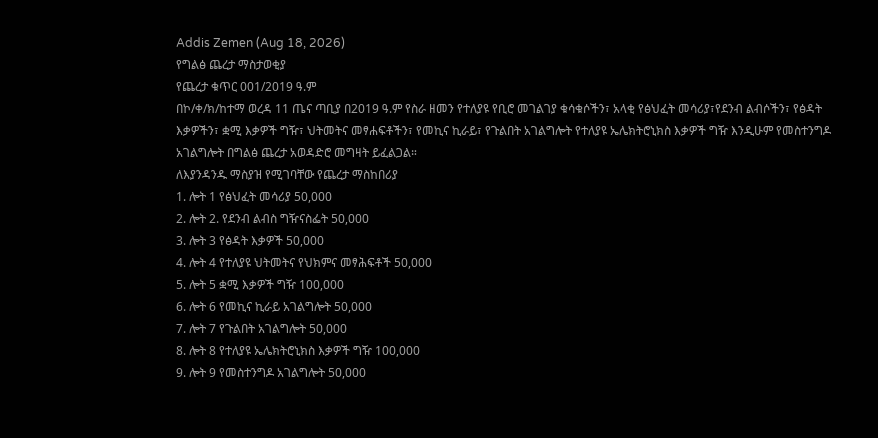Addis Zemen (Aug 18, 2026)
የግልፅ ጨረታ ማስታወቂያ
የጨረታ ቁጥር 001/2019 ዓ.ም
በኮ/ቀ/ክ/ከተማ ወረዳ 11 ጤና ጣቢያ በ2019 ዓ.ም የስራ ዘመን የተለያዩ የቢሮ መገልገያ ቁሳቁሶችን፣ አላቂ የፅህፈት መሳሪያ፣የደንብ ልብሶችን፣ የፅዳት እቃዎችን፣ ቋሚ እቃዎች ግዥ፣ ህትመትና መፃሐፍቶችን፣ የመኪና ኪራይ፣ የጉልበት አገልግሎት የተለያዩ ኤሌክትሮኒክስ እቃዎች ግዥ እንዲሁም የመስተንግዶ አገልግሎት በግልፅ ጨረታ አወዳድሮ መግዛት ይፈልጋል።
ለእያንዳንዱ ማስያዝ የሚገባቸው የጨረታ ማስከበሪያ
1. ሎት 1 የፅህፈት መሳሪያ 50,000
2. ሎት 2. የደንብ ልብስ ግዥናስፌት 50,000
3. ሎት 3 የፅዳት እቃዎች 50,000
4. ሎት 4 የተለያዩ ህትመትና የህክምና መፃሕፍቶች 50,000
5. ሎት 5 ቋሚ እቃዎች ግዥ 100,000
6. ሎት 6 የመኪና ኪራይ አገልግሎት 50,000
7. ሎት 7 የጉልበት አገልግሎት 50,000
8. ሎት 8 የተለያዩ ኤሌክትሮኒክስ እቃዎች ግዥ 100,000
9. ሎት 9 የመስተንግዶ አገልግሎት 50,000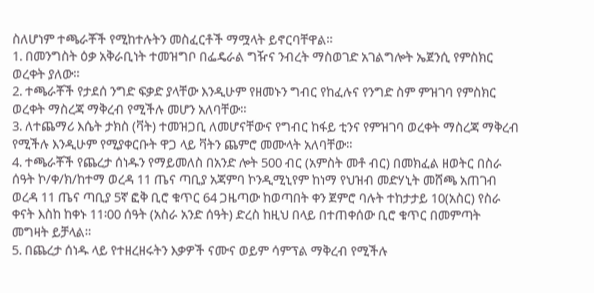ስለሆነም ተጫራቾች የሚከተሉትን መስፈርቶች ማሟላት ይኖርባቸዋል።
1. በመንግስት ዕቃ አቅራቢነት ተመዝግቦ በፌዴራል ግዥና ንብረት ማስወገድ አገልግሎት ኤጀንሲ የምስክር ወረቀት ያለው።
2. ተጫራቾች የታደሰ ንግድ ፍቃድ ያላቸው እንዲሁም የዘመኑን ግብር የከፈሉና የንግድ ስም ምዝገባ የምስክር ወረቀት ማስረጃ ማቅረብ የሚችሉ መሆን አለባቸው።
3. ለተጨማሪ እሴት ታክስ (ቫት) ተመዝጋቢ ለመሆናቸውና የግብር ከፋይ ቲንና የምዝገባ ወረቀት ማስረጃ ማቅረብ የሚችሉ እንዲሁም የሚያቀርቡት ዋጋ ላይ ቫትን ጨምሮ መሙላት አለባቸው።
4. ተጫራቾች የጨረታ ሰነዱን የማይመለስ በአንድ ሎት 500 ብር (አምስት መቶ ብር) በመክፈል ዘወትር በስራ ሰዓት ኮ/ቀ/ክ/ከተማ ወረዳ 11 ጤና ጣቢያ አጃምባ ኮንዲሚኒየም ከነማ የህዝብ መድሃኒት መሸጫ አጠገብ ወረዳ 11 ጤና ጣቢያ 5ኛ ፎቅ ቢሮ ቁጥር 64 ጋዜጣው ከወጣበት ቀን ጀምሮ ባሉት ተከታታይ 10(አስር) የስራ ቀናት እስከ ከቀኑ 11፡00 ሰዓት (አስራ አንድ ሰዓት) ድረስ ከዚህ በላይ በተጠቀሰው ቢሮ ቁጥር በመምጣት መግዛት ይቻላል።
5. በጨረታ ሰነዱ ላይ የተዘረዘሩትን እቃዎች ናሙና ወይም ሳምፕል ማቅረብ የሚችሉ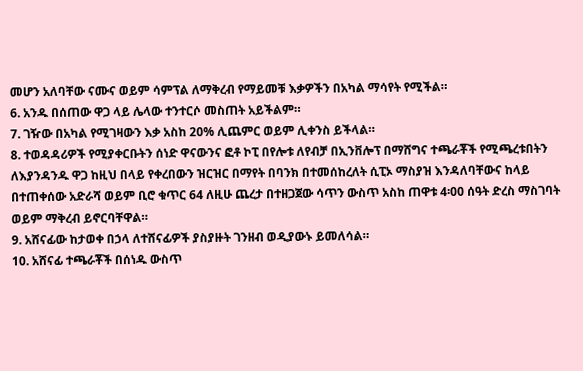መሆን አለባቸው ናሙና ወይም ሳምፕል ለማቅረብ የማይመቹ እቃዎችን በአካል ማሳየት የሚችል።
6. አንዱ በሰጠው ዋጋ ላይ ሌላው ተንተርሶ መስጠት አይችልም።
7. ገዥው በአካል የሚገዛውን እቃ አስከ 20% ሊጨምር ወይም ሊቀንስ ይችላል።
8. ተወዳዳሪዎች የሚያቀርቡትን ሰነድ ዋናውንና ፎቶ ኮፒ በየሎቱ ለየብቻ በኢንቨሎፕ በማሸግና ተጫራቾች የሚጫረቱበትን ለእያንዳንዱ ዋጋ ከዚህ በላይ የቀረበውን ዝርዝር በማየት በባንክ በተመሰከረለት ሲፒኦ ማስያዝ እንዳለባቸውና ከላይ በተጠቀሰው አድራሻ ወይም ቢሮ ቁጥር 64 ለዚሁ ጨረታ በተዘጋጀው ሳጥን ውስጥ አስከ ጠዋቱ 4፡00 ሰዓት ድረስ ማስገባት ወይም ማቅረብ ይኖርባቸዋል።
9. አሸናፊው ከታወቀ በኃላ ለተሸናፊዎች ያስያዙት ገንዘብ ወዲያውኑ ይመለሳል።
10. አሸናፊ ተጫራቾች በሰነዱ ውስጥ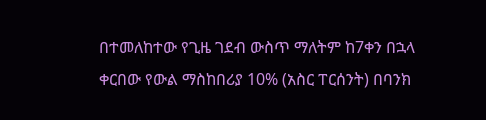በተመለከተው የጊዜ ገደብ ውስጥ ማለትም ከ7ቀን በኋላ ቀርበው የውል ማስከበሪያ 10% (አስር ፐርሰንት) በባንክ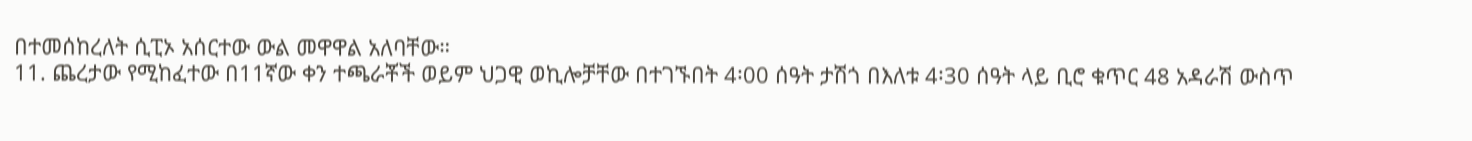በተመሰከረለት ሲፒኦ አሰርተው ውል መዋዋል አለባቸው።
11. ጨረታው የሚከፈተው በ11ኛው ቀን ተጫራቾች ወይም ህጋዊ ወኪሎቻቸው በተገኙበት 4፡00 ሰዓት ታሽጎ በእለቱ 4፡30 ሰዓት ላይ ቢሮ ቁጥር 48 አዳራሽ ውስጥ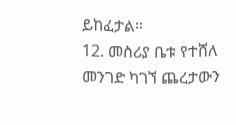ይከፈታል።
12. መስሪያ ቤቱ የተሸለ መንገድ ካገኘ ጨረታውን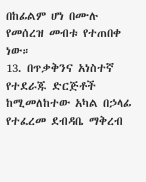በከፊልም ሆነ በሙሉ የመሰረዝ መብቱ የተጠበቀ ነው።
13. በጥቃቅንና አነስተኛ የተደራጁ ድርጅቶች ከሚመለከተው አካል በኃላፊ የተፈረመ ደብዳቤ ማቅረብ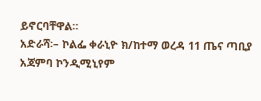ይኖርባቸዋል።
አድራሻ፡– ኮልፌ ቀራኒዮ ክ/ከተማ ወረዳ 11 ጤና ጣቢያ አጃምባ ኮንዲሚኒየም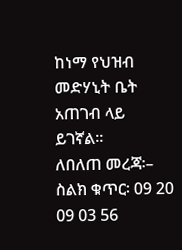ከነማ የህዝብ መድሃኒት ቤት አጠገብ ላይ ይገኛል።
ለበለጠ መረጃ፡– ስልክ ቁጥር፡ 09 20 09 03 56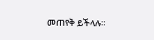መጠየቅ ይችላሉ።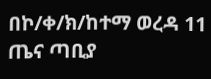በኮ/ቀ/ክ/ከተማ ወረዳ 11 ጤና ጣቢያ